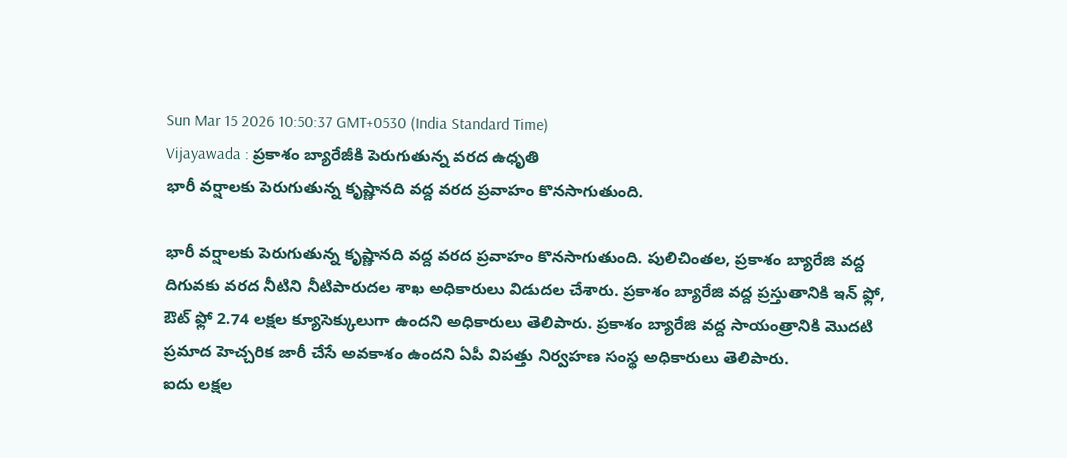Sun Mar 15 2026 10:50:37 GMT+0530 (India Standard Time)
Vijayawada : ప్రకాశం బ్యారేజీకి పెరుగుతున్న వరద ఉధృతి
భారీ వర్షాలకు పెరుగుతున్న కృష్ణానది వద్ద వరద ప్రవాహం కొనసాగుతుంది.

భారీ వర్షాలకు పెరుగుతున్న కృష్ణానది వద్ద వరద ప్రవాహం కొనసాగుతుంది. పులిచింతల, ప్రకాశం బ్యారేజి వద్ద దిగువకు వరద నీటిని నీటిపారుదల శాఖ అధికారులు విడుదల చేశారు. ప్రకాశం బ్యారేజి వద్ద ప్రస్తుతానికి ఇన్ ఫ్లో, ఔట్ ఫ్లో 2.74 లక్షల క్యూసెక్కులుగా ఉందని అధికారులు తెలిపారు. ప్రకాశం బ్యారేజి వద్ద సాయంత్రానికి మొదటి ప్రమాద హెచ్చరిక జారీ చేసే అవకాశం ఉందని ఏపీ విపత్తు నిర్వహణ సంస్థ అధికారులు తెలిపారు.
ఐదు లక్షల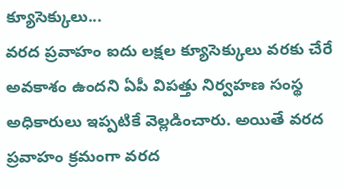క్యూసెక్కులు...
వరద ప్రవాహం ఐదు లక్షల క్యూసెక్కులు వరకు చేరే అవకాశం ఉందని ఏపీ విపత్తు నిర్వహణ సంస్థ అధికారులు ఇప్పటికే వెల్లడించారు. అయితే వరద ప్రవాహం క్రమంగా వరద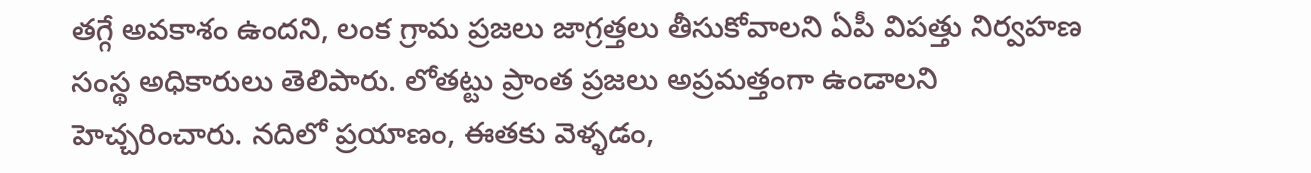తగ్గే అవకాశం ఉందని, లంక గ్రామ ప్రజలు జాగ్రత్తలు తీసుకోవాలని ఏపీ విపత్తు నిర్వహణ సంస్థ అధికారులు తెలిపారు. లోతట్టు ప్రాంత ప్రజలు అప్రమత్తంగా ఉండాలని హెచ్చరించారు. నదిలో ప్రయాణం, ఈతకు వెళ్ళడం,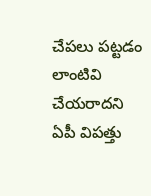చేపలు పట్టడం లాంటివి చేయరాదని ఏపీ విపత్తు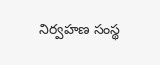నిర్వహణ సంస్థ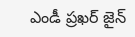ఎండీ ప్రఖర్ జైన్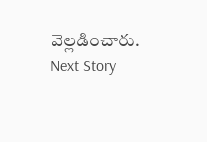వెల్లడించారు.
Next Story